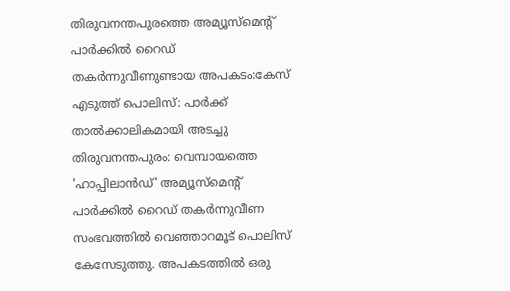തിരുവനന്തപുരത്തെ അമ്യൂസ്മെന്റ് പാർക്കിൽ റൈഡ് തകർന്നുവീണുണ്ടായ അപകടം:കേസ് എടുത്ത് പൊലിസ്: പാർക്ക് താൽക്കാലികമായി അടച്ചു
തിരുവനന്തപുരം: വെമ്പായത്തെ 'ഹാപ്പിലാൻഡ്' അമ്യൂസ്മെന്റ് പാർക്കിൽ റൈഡ് തകർന്നുവീണ സംഭവത്തിൽ വെഞ്ഞാറമൂട് പൊലിസ് കേസേടുത്തു. അപകടത്തിൽ ഒരു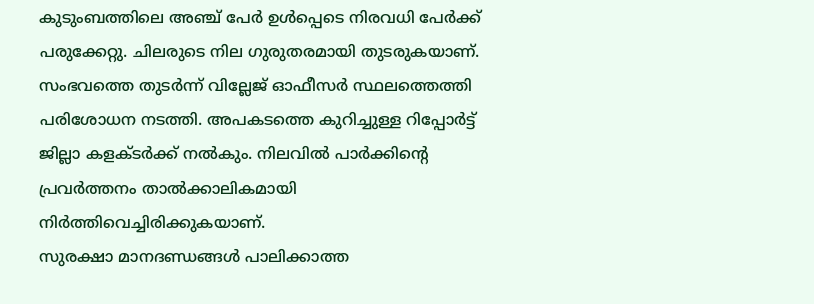കുടുംബത്തിലെ അഞ്ച് പേർ ഉൾപ്പെടെ നിരവധി പേർക്ക് പരുക്കേറ്റു. ചിലരുടെ നില ഗുരുതരമായി തുടരുകയാണ്.
സംഭവത്തെ തുടർന്ന് വില്ലേജ് ഓഫീസർ സ്ഥലത്തെത്തി പരിശോധന നടത്തി. അപകടത്തെ കുറിച്ചുള്ള റിപ്പോർട്ട് ജില്ലാ കളക്ടർക്ക് നൽകും. നിലവിൽ പാർക്കിന്റെ പ്രവർത്തനം താൽക്കാലികമായി നിർത്തിവെച്ചിരിക്കുകയാണ്.
സുരക്ഷാ മാനദണ്ഡങ്ങൾ പാലിക്കാത്ത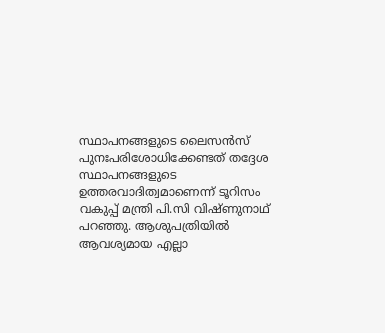സ്ഥാപനങ്ങളുടെ ലൈസൻസ് പുനഃപരിശോധിക്കേണ്ടത് തദ്ദേശ സ്ഥാപനങ്ങളുടെ ഉത്തരവാദിത്വമാണെന്ന് ടൂറിസം വകുപ്പ് മന്ത്രി പി.സി വിഷ്ണുനാഥ് പറഞ്ഞു. ആശുപത്രിയിൽ ആവശ്യമായ എല്ലാ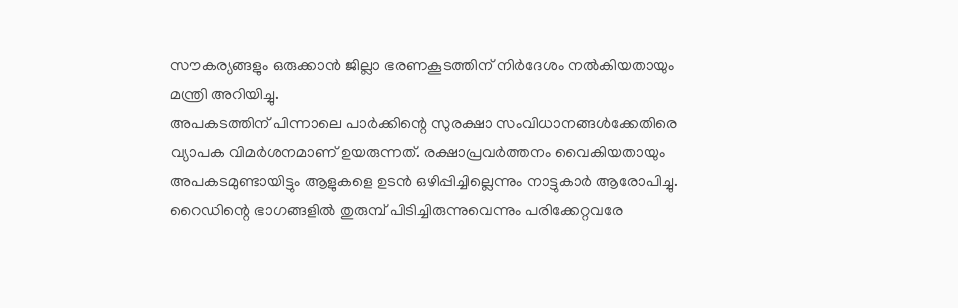സൗകര്യങ്ങളും ഒരുക്കാൻ ജില്ലാ ഭരണകൂടത്തിന് നിർദേശം നൽകിയതായും മന്ത്രി അറിയിച്ചു.
അപകടത്തിന് പിന്നാലെ പാർക്കിന്റെ സുരക്ഷാ സംവിധാനങ്ങൾക്കേതിരെ വ്യാപക വിമർശനമാണ് ഉയരുന്നത്. രക്ഷാപ്രവർത്തനം വൈകിയതായും അപകടമുണ്ടായിട്ടും ആളുകളെ ഉടൻ ഒഴിപ്പിച്ചില്ലെന്നും നാട്ടുകാർ ആരോപിച്ചു. റൈഡിന്റെ ഭാഗങ്ങളിൽ തുരുമ്പ് പിടിച്ചിരുന്നുവെന്നും പരിക്കേറ്റവരേ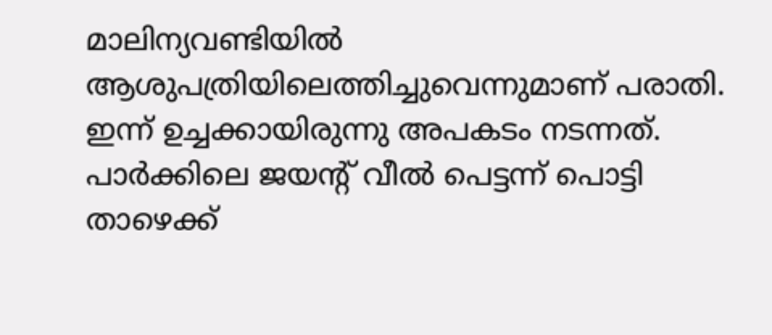മാലിന്യവണ്ടിയിൽ ആശുപത്രിയിലെത്തിച്ചുവെന്നുമാണ് പരാതി.
ഇന്ന് ഉച്ചക്കായിരുന്നു അപകടം നടന്നത്. പാർക്കിലെ ജയന്റ് വീൽ പെട്ടന്ന് പൊട്ടി താഴെക്ക്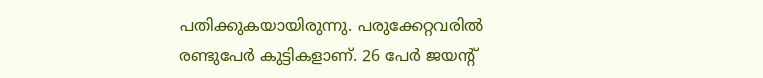പതിക്കുകയായിരുന്നു. പരുക്കേറ്റവരിൽ രണ്ടുപേർ കുട്ടികളാണ്. 26 പേർ ജയന്റ്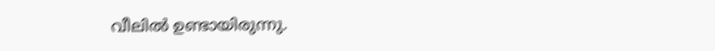വീലിൽ ഉണ്ടായിരുന്നു.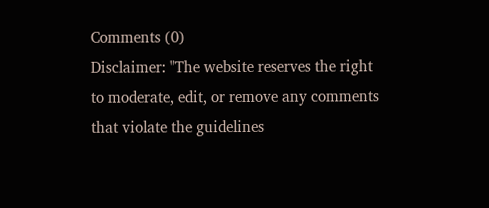Comments (0)
Disclaimer: "The website reserves the right to moderate, edit, or remove any comments that violate the guidelines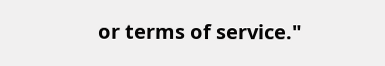or terms of service."